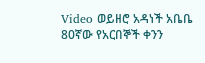Video ወይዘሮ አዳነች አቤቤ 80ኛው የአርበኞች ቀንን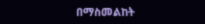በማስመልከት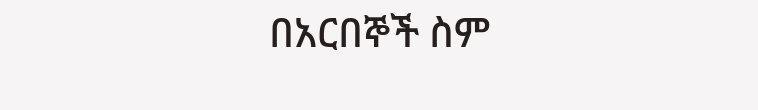በአርበኞች ስም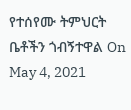የተሰየሙ ትምህርት ቤቶችን ጎብኝተዋል On May 4, 2021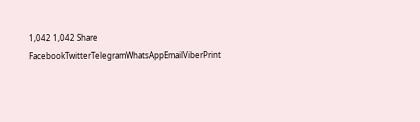1,042 1,042 Share FacebookTwitterTelegramWhatsAppEmailViberPrint